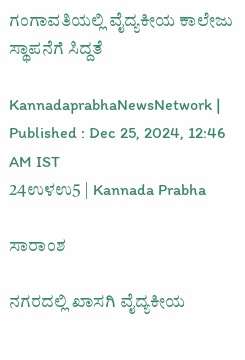ಗಂಗಾವತಿಯಲ್ಲಿ ವೈದ್ಯಕೀಯ ಕಾಲೇಜು ಸ್ಥಾಪನೆಗೆ ಸಿದ್ದತೆ

KannadaprabhaNewsNetwork |
Published : Dec 25, 2024, 12:46 AM IST
24ಉಳಉ5 | Kannada Prabha

ಸಾರಾಂಶ

ನಗರದಲ್ಲಿ ಖಾಸಗಿ ವೈದ್ಯಕೀಯ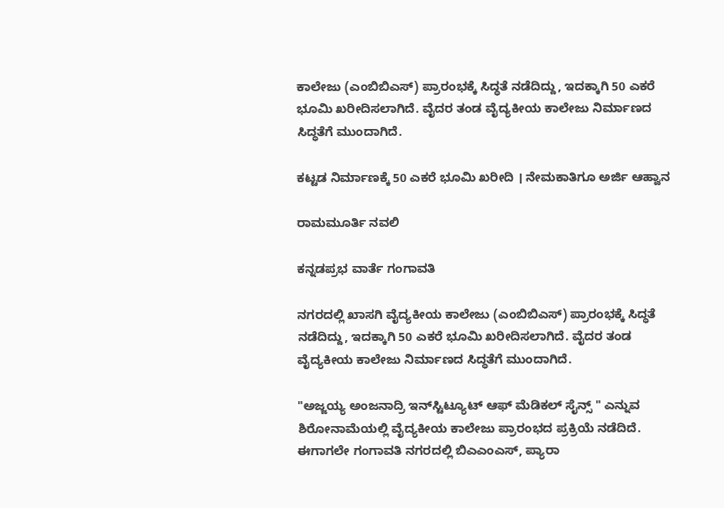ಕಾಲೇಜು (ಎಂಬಿಬಿಎಸ್) ಪ್ರಾರಂಭಕ್ಕೆ ಸಿದ್ಧತೆ ನಡೆದಿದ್ದು, ಇದಕ್ಕಾಗಿ 50 ಎಕರೆ ಭೂಮಿ ಖರೀದಿಸಲಾಗಿದೆ. ವೈದರ ತಂಡ ವೈದ್ಯಕೀಯ ಕಾಲೇಜು ನಿರ್ಮಾಣದ ಸಿದ್ಧತೆಗೆ ಮುಂದಾಗಿದೆ.

ಕಟ್ಟಡ ನಿರ್ಮಾಣಕ್ಕೆ 50 ಎಕರೆ ಭೂಮಿ ಖರೀದಿ । ನೇಮಕಾತಿಗೂ ಅರ್ಜಿ ಆಹ್ವಾನ

ರಾಮಮೂರ್ತಿ ನವಲಿ

ಕನ್ನಡಪ್ರಭ ವಾರ್ತೆ ಗಂಗಾವತಿ

ನಗರದಲ್ಲಿ ಖಾಸಗಿ ವೈದ್ಯಕೀಯ ಕಾಲೇಜು (ಎಂಬಿಬಿಎಸ್) ಪ್ರಾರಂಭಕ್ಕೆ ಸಿದ್ಧತೆ ನಡೆದಿದ್ದು, ಇದಕ್ಕಾಗಿ 50 ಎಕರೆ ಭೂಮಿ ಖರೀದಿಸಲಾಗಿದೆ. ವೈದರ ತಂಡ ವೈದ್ಯಕೀಯ ಕಾಲೇಜು ನಿರ್ಮಾಣದ ಸಿದ್ಧತೆಗೆ ಮುಂದಾಗಿದೆ.

"ಅಜ್ಜಯ್ಯ ಅಂಜನಾದ್ರಿ ಇನ್‌ಸ್ಟಿಟ್ಯೂಟ್ ಆಫ್ ಮೆಡಿಕಲ್ ಸೈನ್ಸ್ " ಎನ್ನುವ ಶಿರೋನಾಮೆಯಲ್ಲಿ ವೈದ್ಯಕೀಯ ಕಾಲೇಜು ಪ್ರಾರಂಭದ ಪ್ರಕ್ರಿಯೆ ನಡೆದಿದೆ. ಈಗಾಗಲೇ ಗಂಗಾವತಿ ನಗರದಲ್ಲಿ ಬಿಎಎಂಎಸ್, ಪ್ಯಾರಾ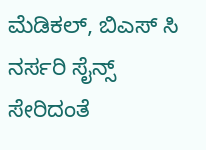ಮೆಡಿಕಲ್, ಬಿಎಸ್ ಸಿ ನರ್ಸರಿ ಸೈನ್ಸ್ ಸೇರಿದಂತೆ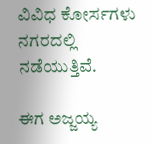ವಿವಿಧ ಕೋರ್ಸಗಳು ನಗರದಲ್ಲಿ ನಡೆಯುತ್ತಿವೆ.

ಈಗ ಅಜ್ಜಯ್ಯ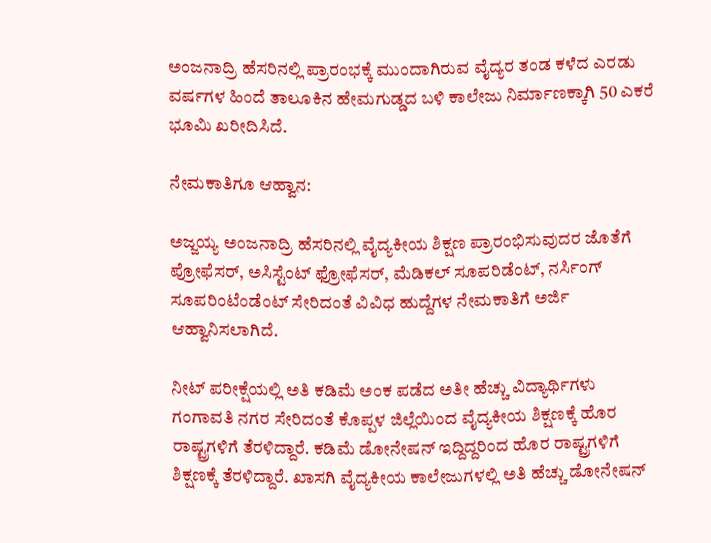ಅಂಜನಾದ್ರಿ ಹೆಸರಿನಲ್ಲಿ ಪ್ರಾರಂಭಕ್ಕೆ ಮುಂದಾಗಿರುವ ವೈದ್ಯರ ತಂಡ ಕಳೆದ ಎರಡು ವರ್ಷಗಳ ಹಿಂದೆ ತಾಲೂಕಿನ ಹೇಮಗುಡ್ಡದ ಬಳಿ ಕಾಲೇಜು ನಿರ್ಮಾಣಕ್ಕಾಗಿ 50 ಎಕರೆ ಭೂಮಿ ಖರೀದಿಸಿದೆ.

ನೇಮಕಾತಿಗೂ ಆಹ್ವಾನ:

ಅಜ್ಜಯ್ಯ ಅಂಜನಾದ್ರಿ ಹೆಸರಿನಲ್ಲಿ ವೈದ್ಯಕೀಯ ಶಿಕ್ಷಣ ಪ್ರಾರಂಭಿಸುವುದರ ಜೊತೆಗೆ ಪ್ರೋಫೆಸರ್, ಅಸಿಸ್ಟೆಂಟ್ ಫ್ರೋಫೆಸರ್, ಮೆಡಿಕಲ್ ಸೂಪರಿಡೆಂಟ್, ನರ್ಸಿಂಗ್ ಸೂಪರಿಂಟೆಂಡೆಂಟ್ ಸೇರಿದಂತೆ ವಿವಿಧ ಹುದ್ದೆಗಳ ನೇಮಕಾತಿಗೆ ಅರ್ಜಿ ಆಹ್ವಾನಿಸಲಾಗಿದೆ.

ನೀಟ್ ಪರೀಕ್ಷೆಯಲ್ಲಿ ಅತಿ ಕಡಿಮೆ ಅಂಕ ಪಡೆದ ಅತೀ ಹೆಚ್ಚು ವಿದ್ಯಾರ್ಥಿಗಳು ಗಂಗಾವತಿ ನಗರ ಸೇರಿದಂತೆ ಕೊಪ್ಪಳ ಜಿಲ್ಲೆಯಿಂದ ವೈದ್ಯಕೀಯ ಶಿಕ್ಷಣಕ್ಕೆ ಹೊರ ರಾಷ್ಟ್ರಗಳಿಗೆ ತೆರಳಿದ್ದಾರೆ. ಕಡಿಮೆ ಡೋನೇಷನ್ ಇದ್ದಿದ್ದರಿಂದ ಹೊರ ರಾಷ್ಟ್ರಗಳಿಗೆ ಶಿಕ್ಷಣಕ್ಕೆ ತೆರಳಿದ್ದಾರೆ. ಖಾಸಗಿ ವೈದ್ಯಕೀಯ ಕಾಲೇಜುಗಳಲ್ಲಿ ಅತಿ ಹೆಚ್ಚು ಡೋನೇಷನ್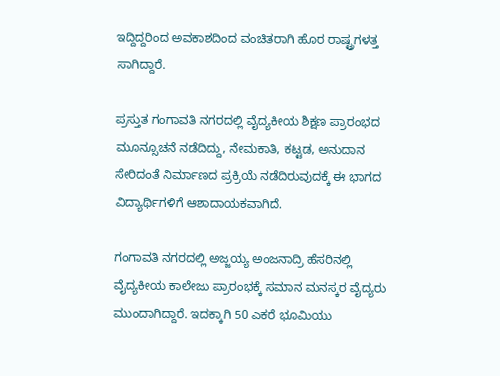ಇದ್ದಿದ್ದರಿಂದ ಅವಕಾಶದಿಂದ ವಂಚಿತರಾಗಿ ಹೊರ ರಾಷ್ಟ್ರಗಳತ್ತ ಸಾಗಿದ್ದಾರೆ.

ಪ್ರಸ್ತುತ ಗಂಗಾವತಿ ನಗರದಲ್ಲಿ ವೈದ್ಯಕೀಯ ಶಿಕ್ಷಣ ಪ್ರಾರಂಭದ ಮೂನ್ಸೂಚನೆ ನಡೆದಿದ್ದು, ನೇಮಕಾತಿ, ಕಟ್ಟಡ, ಅನುದಾನ ಸೇರಿದಂತೆ ನಿರ್ಮಾಣದ ಪ್ರಕ್ರಿಯೆ ನಡೆದಿರುವುದಕ್ಕೆ ಈ ಭಾಗದ ವಿದ್ಯಾರ್ಥಿಗಳಿಗೆ ಆಶಾದಾಯಕವಾಗಿದೆ.

ಗಂಗಾವತಿ ನಗರದಲ್ಲಿ ಅಜ್ಜಯ್ಯ ಅಂಜನಾದ್ರಿ ಹೆಸರಿನಲ್ಲಿ ವೈದ್ಯಕೀಯ ಕಾಲೇಜು ಪ್ರಾರಂಭಕ್ಕೆ ಸಮಾನ ಮನಸ್ಕರ ವೈದ್ಯರು ಮುಂದಾಗಿದ್ದಾರೆ. ಇದಕ್ಕಾಗಿ 50 ಎಕರೆ ಭೂಮಿಯು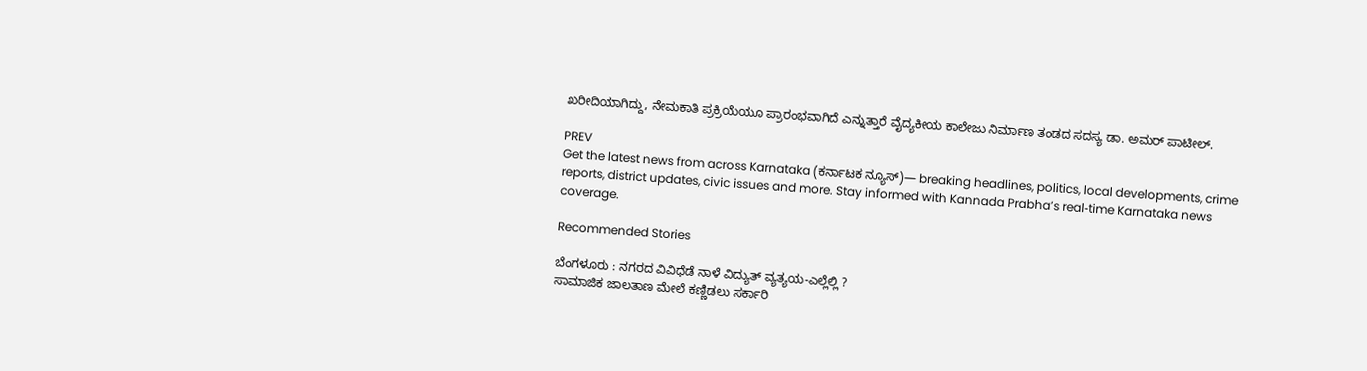ಖರೀದಿಯಾಗಿದ್ದು, ನೇಮಕಾತಿ ಪ್ರಕ್ರಿಯೆಯೂ ಪ್ರಾರಂಭವಾಗಿದೆ ಎನ್ನುತ್ತಾರೆ ವೈದ್ಯಕೀಯ ಕಾಲೇಜು ನಿರ್ಮಾಣ ತಂಡದ ಸದಸ್ಯ ಡಾ. ಅಮರ್ ಪಾಟೀಲ್.

PREV
Get the latest news from across Karnataka (ಕರ್ನಾಟಕ ನ್ಯೂಸ್)— breaking headlines, politics, local developments, crime reports, district updates, civic issues and more. Stay informed with Kannada Prabha’s real‑time Karnataka news coverage.

Recommended Stories

ಬೆಂಗಳೂರು : ನಗರದ ವಿವಿಧೆಡೆ ನಾಳೆ ವಿದ್ಯುತ್ ವ್ಯತ್ಯಯ-ಎಲ್ಲೆಲ್ಲಿ ?
ಸಾಮಾಜಿಕ ಜಾಲತಾಣ ಮೇಲೆ ಕಣ್ಣಿಡಲು ಸರ್ಕಾರಿ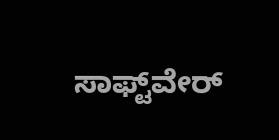ಸಾಫ್ಟ್‌ವೇರ್‌